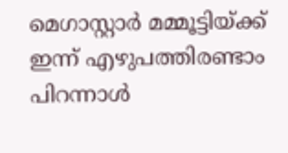മെഗാസ്റ്റാര്‍ മമ്മൂട്ടിയ്ക്ക് ഇന്ന് എഴുപത്തിരണ്ടാം പിറന്നാള്‍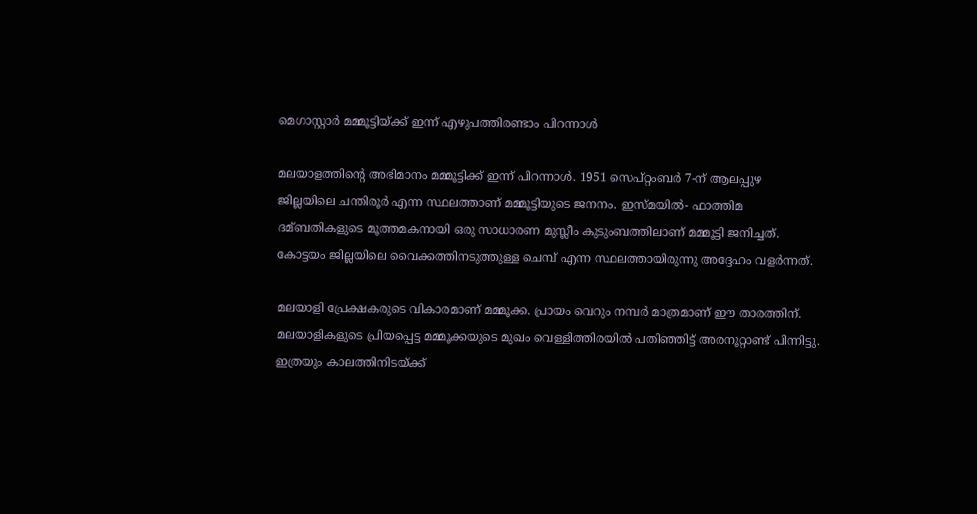മെഗാസ്റ്റാര്‍ മമ്മൂട്ടിയ്ക്ക് ഇന്ന് എഴുപത്തിരണ്ടാം പിറന്നാള്‍

മലയാളത്തിന്റെ അഭിമാനം മമ്മൂട്ടിക്ക് ഇന്ന് പിറന്നാൾ. 1951 സെപ്റ്റംബര്‍ 7-ന് ആലപ്പുഴ ജില്ലയിലെ ചന്തിരൂര്‍ എന്ന സ്ഥലത്താണ് മമ്മൂട്ടിയുടെ ജനനം. ഇസ്മയില്‍- ഫാത്തിമ ദമ്ബതികളുടെ മൂത്തമകനായി ഒരു സാധാരണ മുസ്ലീം കുടുംബത്തിലാണ് മമ്മൂട്ടി ജനിച്ചത്. കോട്ടയം ജില്ലയിലെ വൈക്കത്തിനടുത്തുള്ള ചെമ്പ് എന്ന സ്ഥലത്തായിരുന്നു അദ്ദേഹം വളര്‍ന്നത്.

മലയാളി പ്രേക്ഷകരുടെ വികാരമാണ് മമ്മൂക്ക. പ്രായം വെറും നമ്പര്‍ മാത്രമാണ് ഈ താരത്തിന്. മലയാളികളുടെ പ്രിയപ്പെട്ട മമ്മൂക്കയുടെ മുഖം വെള്ളിത്തിരയില്‍ പതിഞ്ഞിട്ട് അരനൂറ്റാണ്ട് പിന്നിട്ടു. ഇത്രയും കാലത്തിനിടയ്ക്ക്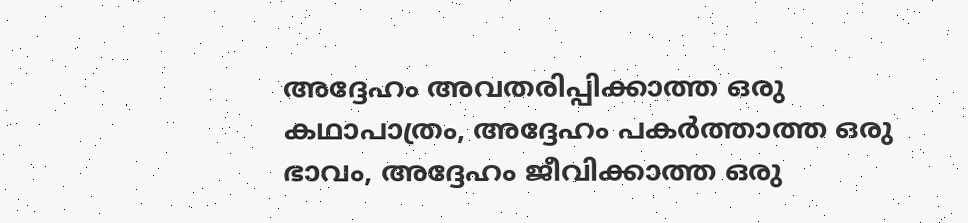അദ്ദേഹം അവതരിപ്പിക്കാത്ത ഒരു കഥാപാത്രം, അദ്ദേഹം പകര്‍ത്താത്ത ഒരു ഭാവം, അദ്ദേഹം ജീവിക്കാത്ത ഒരു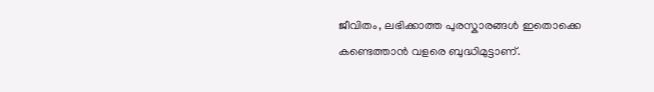ജീവിതം, ലഭിക്കാത്ത പുരസ്കാരങ്ങൾ ഇതൊക്കെ കണ്ടെത്താൻ വളരെ ബുദ്ധിമുട്ടാണ്.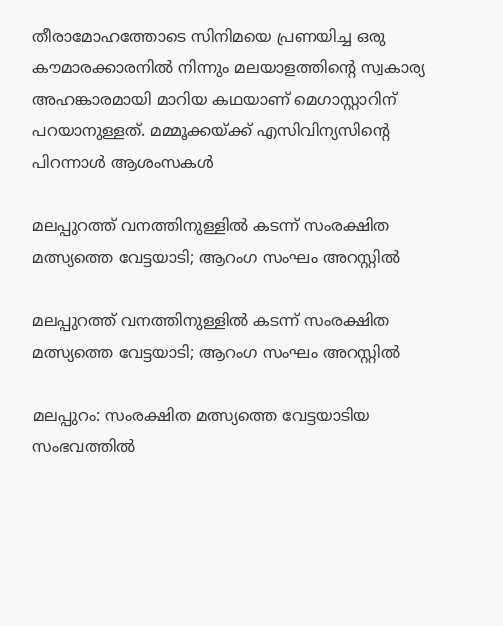തീരാമോഹത്തോടെ സിനിമയെ പ്രണയിച്ച ഒരു കൗമാരക്കാരനില്‍ നിന്നും മലയാളത്തിന്റെ സ്വകാര്യ അഹങ്കാരമായി മാറിയ കഥയാണ് മെഗാസ്റ്റാറിന് പറയാനുള്ളത്. മമ്മൂക്കയ്ക്ക് എസിവിന്യസിന്റെ പിറന്നാൾ ആശംസകൾ

മലപ്പുറത്ത് വനത്തിനുള്ളിൽ കടന്ന് സംരക്ഷിത മത്സ്യത്തെ വേട്ടയാടി; ആറംഗ സംഘം അറസ്റ്റിൽ

മലപ്പുറത്ത് വനത്തിനുള്ളിൽ കടന്ന് സംരക്ഷിത മത്സ്യത്തെ വേട്ടയാടി; ആറംഗ സംഘം അറസ്റ്റിൽ

മലപ്പുറം: സംരക്ഷിത മത്സ്യത്തെ വേട്ടയാടിയ സംഭവത്തിൽ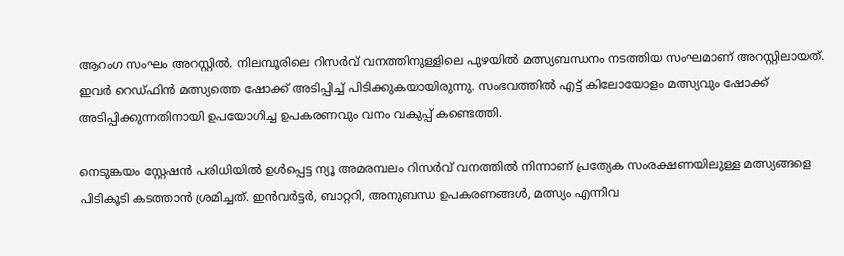ആറംഗ സംഘം അറസ്റ്റിൽ. നിലമ്പൂരിലെ റിസർവ് വനത്തിനുള്ളിലെ പുഴയിൽ മത്സ്യബന്ധനം നടത്തിയ സംഘമാണ് അറസ്റ്റിലായത്. ഇവർ റെഡ്ഫിൻ മത്സ്യത്തെ ഷോക്ക് അടിപ്പിച്ച് പിടിക്കുകയായിരുന്നു. സംഭവത്തിൽ എട്ട് കിലോയോളം മത്സ്യവും ഷോക്ക് അടിപ്പിക്കുന്നതിനായി ഉപയോഗിച്ച ഉപകരണവും വനം വകുപ്പ് കണ്ടെത്തി.

നെടുങ്കയം സ്റ്റേഷൻ പരിധിയിൽ ഉൾപ്പെട്ട ന്യൂ അമരമ്പലം റിസർവ് വനത്തിൽ നിന്നാണ് പ്രത്യേക സംരക്ഷണയിലുള്ള മത്സ്യങ്ങളെ പിടികൂടി കടത്താൻ ശ്രമിച്ചത്. ഇൻവർട്ടർ, ബാറ്ററി, അനുബന്ധ ഉപകരണങ്ങൾ, മത്സ്യം എന്നിവ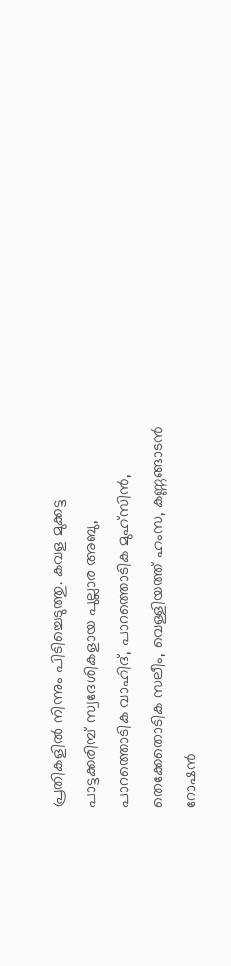പ്രതികളിൽ നിന്നും പിടിച്ചെടുത്തു. കവള മുക്കട്ട പാട്ടക്കരിമ്പ് സ്വദേശികളായ പുല്ലാര അബു, പാറത്തൊടിക വാഹിദ്, പാറത്തൊടിക മുഹ്സിൻ, തെക്കേതൊടിക സലീം, വെള്ളിയത്ത് ഹംസ, കണ്ണങ്ങാടൻ റോഷൻ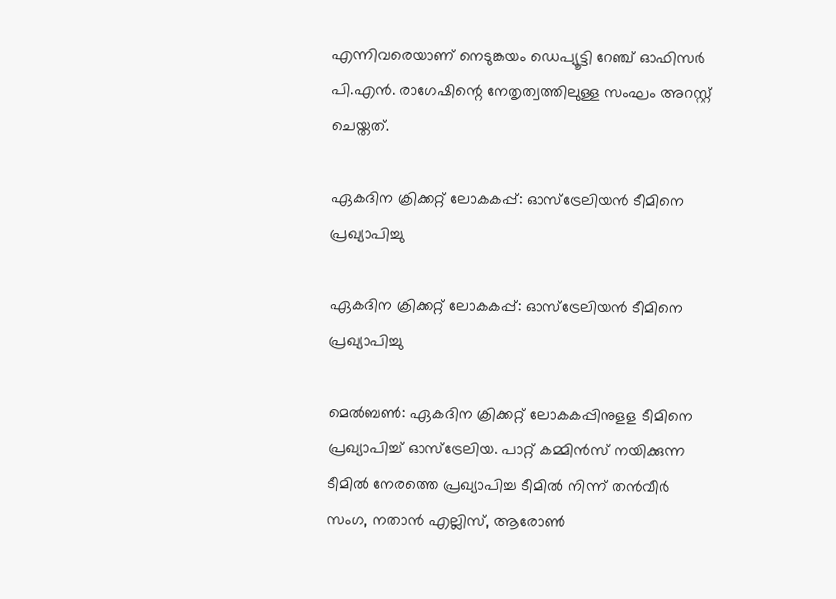എന്നിവരെയാണ് നെടുങ്കയം ഡെപ്യൂട്ടി റേഞ്ച് ഓഫിസർ പി.എൻ. രാഗേഷിന്റെ നേതൃത്വത്തിലുള്ള സംഘം അറസ്റ്റ് ചെയ്തത്.

ഏകദിന ക്രിക്കറ്റ് ലോകകപ്പ്: ഓസ്‌ട്രേലിയൻ ടീമിനെ പ്രഖ്യാപിച്ചു

ഏകദിന ക്രിക്കറ്റ് ലോകകപ്പ്: ഓസ്‌ട്രേലിയൻ ടീമിനെ പ്രഖ്യാപിച്ചു

മെൽബൺ: ഏകദിന ക്രിക്കറ്റ് ലോകകപ്പിനുളള ടീമിനെ പ്രഖ്യാപിച്ച് ഓസ്‌ട്രേലിയ. പാറ്റ് കമ്മിൻസ് നയിക്കുന്ന ടീമിൽ നേരത്തെ പ്രഖ്യാപിച്ച ടീമിൽ നിന്ന് തൻവീർ സംഗ, നതാൻ എല്ലിസ്, ആരോൺ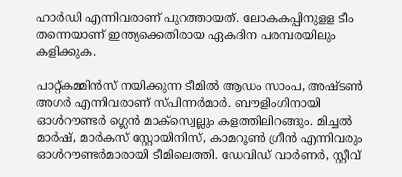ഹാർഡി എന്നിവരാണ് പുറത്തായത്. ലോകകപ്പിനുളള ടീം തന്നെയാണ് ഇന്ത്യക്കെതിരായ ഏകദിന പരമ്പരയിലും കളിക്കുക.

പാറ്റ്കമ്മിൻസ് നയിക്കുന്ന ടീമിൽ ആഡം സാംപ, അഷ്ടൺ അഗർ എന്നിവരാണ് സ്പിന്നർമാർ. ബൗളിംഗിനായി ഓൾറൗണ്ടർ ഗ്ലെൻ മാക്സ്വെല്ലും കളത്തിലിറങ്ങും. മിച്ചൽ മാർഷ്, മാർകസ് സ്റ്റോയിനിസ്, കാമറൂൺ ഗ്രീൻ എന്നിവരും ഓൾറൗണ്ടർമാരായി ടീമിലെത്തി. ഡേവിഡ് വാർണർ, സ്റ്റീവ്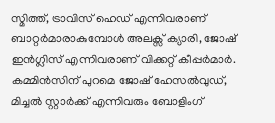സ്മിത്ത്, ട്രാവിസ് ഹെഡ് എന്നിവരാണ് ബാറ്റർമാരാകുമ്പോൾ അലക്സ് ക്യാരി, ജോഷ് ഇൻഗ്ലിസ് എന്നിവരാണ് വിക്കറ്റ് കീപ്പർമാർ. കമ്മിൻസിന് പുറമെ ജോഷ് ഹേസൽവുഡ്, മിച്ചൽ സ്റ്റാർക്ക് എന്നിവരും ബോളിംഗ്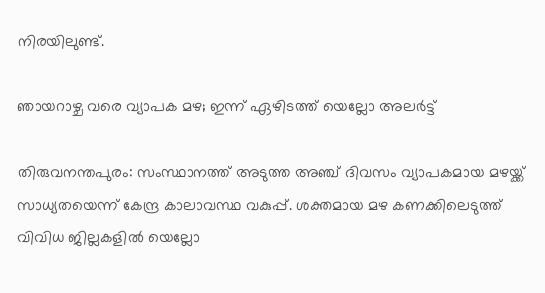നിരയിലുണ്ട്.

ഞായറാഴ്ച വരെ വ്യാപക മഴ; ഇന്ന് ഏഴിടത്ത് യെല്ലോ അലര്‍ട്ട്

തിരുവനന്തപുരം: സംസ്ഥാനത്ത് അടുത്ത അഞ്ച് ദിവസം വ്യാപകമായ മഴയ്ക്ക് സാധ്യതയെന്ന് കേന്ദ്ര കാലാവസ്ഥ വകുപ്പ്. ശക്തമായ മഴ കണക്കിലെടുത്ത് വിവിധ ജില്ലകളില്‍ യെല്ലോ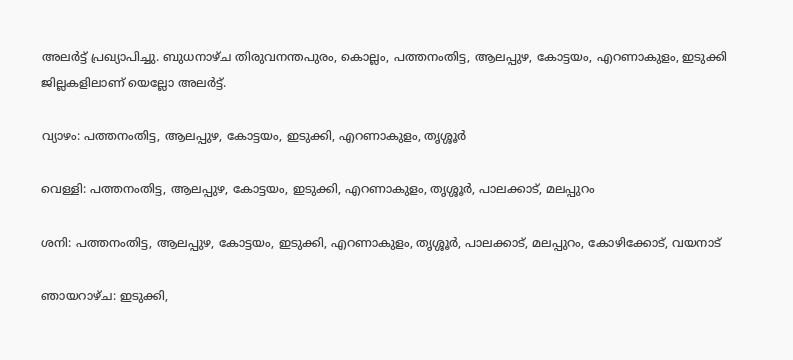അലര്‍ട്ട് പ്രഖ്യാപിച്ചു. ബുധനാഴ്ച തിരുവനന്തപുരം, കൊല്ലം, പത്തനംതിട്ട, ആലപ്പുഴ, കോട്ടയം, എറണാകുളം, ഇടുക്കി ജില്ലകളിലാണ് യെല്ലോ അലര്‍ട്ട്.

വ്യാഴം: പത്തനംതിട്ട, ആലപ്പുഴ, കോട്ടയം, ഇടുക്കി, എറണാകുളം, തൃശ്ശൂര്‍

വെള്ളി: പത്തനംതിട്ട, ആലപ്പുഴ, കോട്ടയം, ഇടുക്കി, എറണാകുളം, തൃശ്ശൂര്‍, പാലക്കാട്, മലപ്പുറം

ശനി: പത്തനംതിട്ട, ആലപ്പുഴ, കോട്ടയം, ഇടുക്കി, എറണാകുളം, തൃശ്ശൂര്‍, പാലക്കാട്, മലപ്പുറം, കോഴിക്കോട്, വയനാട്

ഞായറാഴ്ച: ഇടുക്കി,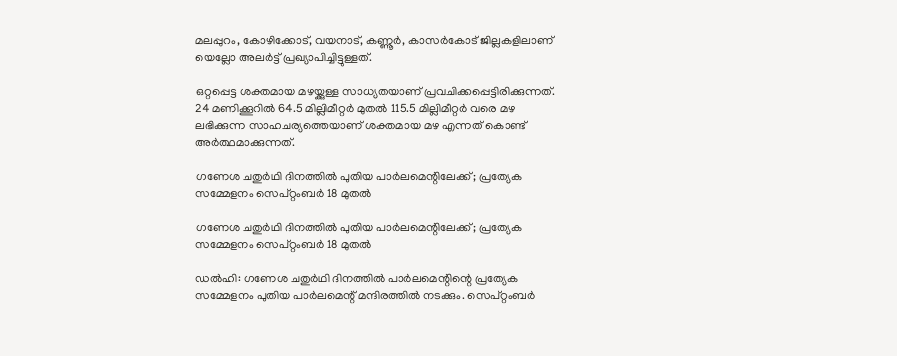മലപ്പുറം, കോഴിക്കോട്, വയനാട്, കണ്ണൂര്‍, കാസര്‍കോട് ജില്ലകളിലാണ് യെല്ലോ അലര്‍ട്ട് പ്രഖ്യാപിച്ചിട്ടുള്ളത്.

ഒറ്റപ്പെട്ട ശക്തമായ മഴയ്ക്കുള്ള സാധ്യതയാണ് പ്രവചിക്കപ്പെട്ടിരിക്കുന്നത്. 24 മണിക്കൂറില്‍ 64.5 മില്ലിമീറ്റര്‍ മുതല്‍ 115.5 മില്ലിമീറ്റര്‍ വരെ മഴ ലഭിക്കുന്ന സാഹചര്യത്തെയാണ് ശക്തമായ മഴ എന്നത് കൊണ്ട് അര്‍ത്ഥമാക്കുന്നത്.

ഗണേശ ചതുര്‍ഥി ദിനത്തില്‍ പുതിയ പാര്‍ലമെന്റിലേക്ക്; പ്രത്യേക സമ്മേളനം സെപ്റ്റംബര്‍ 18 മുതല്‍

ഗണേശ ചതുര്‍ഥി ദിനത്തില്‍ പുതിയ പാര്‍ലമെന്റിലേക്ക്; പ്രത്യേക സമ്മേളനം സെപ്റ്റംബര്‍ 18 മുതല്‍

ഡല്‍ഹി: ഗണേശ ചതുര്‍ഥി ദിനത്തില്‍ പാര്‍ലമെന്റിന്റെ പ്രത്യേക സമ്മേളനം പുതിയ പാര്‍ലമെന്റ് മന്ദിരത്തില്‍ നടക്കും. സെപ്റ്റംബര്‍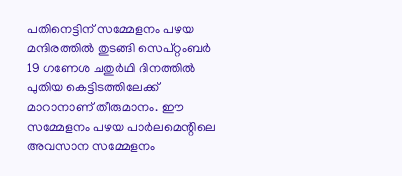പതിനെട്ടിന് സമ്മേളനം പഴയ മന്ദിരത്തില്‍ തുടങ്ങി സെപ്റ്റംബര്‍ 19 ഗണേശ ചതുര്‍ഥി ദിനത്തില്‍ പുതിയ കെട്ടിടത്തിലേക്ക് മാറാനാണ് തീരുമാനം. ഈ സമ്മേളനം പഴയ പാര്‍ലമെന്റിലെ അവസാന സമ്മേളനം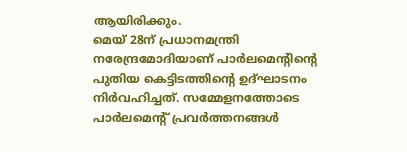ആയിരിക്കും.
മെയ് 28ന് പ്രധാനമന്ത്രി നരേന്ദ്രമോദിയാണ് പാര്‍ലമെന്റിന്റെ പുതിയ കെട്ടിടത്തിന്റെ ഉദ്ഘാടനം നിര്‍വഹിച്ചത്. സമ്മേളനത്തോടെ പാര്‍ലമെന്റ് പ്രവര്‍ത്തനങ്ങള്‍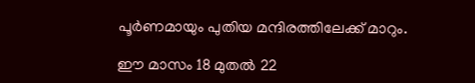പൂര്‍ണമായും പുതിയ മന്ദിരത്തിലേക്ക് മാറും.

ഈ മാസം 18 മുതല്‍ 22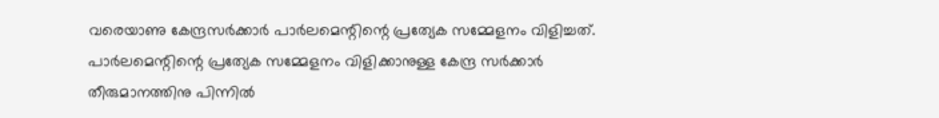വരെയാണു കേന്ദ്രസര്‍ക്കാര്‍ പാര്‍ലമെന്റിന്റെ പ്രത്യേക സമ്മേളനം വിളിച്ചത്. പാര്‍ലമെന്റിന്റെ പ്രത്യേക സമ്മേളനം വിളിക്കാനുള്ള കേന്ദ്ര സര്‍ക്കാര്‍ തീരുമാനത്തിനു പിന്നില്‍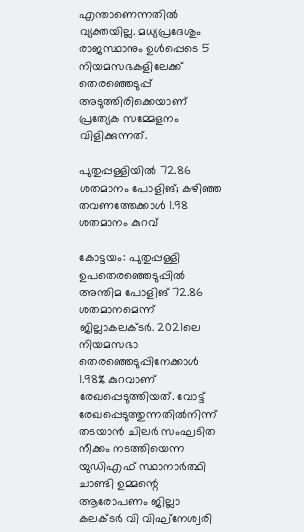എന്താണെന്നതില്‍ വ്യക്തയില്ല. മധ്യപ്രദേശും രാജസ്ഥാനും ഉള്‍പ്പെടെ 5 നിയമസഭകളിലേക്ക് തെരഞ്ഞെടുപ്പ് അടുത്തിരിക്കെയാണ് പ്രത്യേക സമ്മേളനം വിളിക്കുന്നത്.

പുതുപ്പള്ളിയില്‍ 72.86 ശതമാനം പോളിങ്; കഴിഞ്ഞ തവണത്തേക്കാള്‍ 1.98 ശതമാനം കുറവ്

കോട്ടയം: പുതുപ്പള്ളി ഉപതെരഞ്ഞെടുപ്പില്‍ അന്തിമ പോളിങ് 72.86 ശതമാനമെന്ന് ജില്ലാകലക്ടര്‍. 2021ലെ നിയമസഭാ തെരഞ്ഞെടുപ്പിനേക്കാള്‍ 1.98% കുറവാണ് രേഖപ്പെടുത്തിയത്. വോട്ട് രേഖപ്പെടുത്തുന്നതില്‍നിന്ന് തടയാന്‍ ചിലര്‍ സംഘടിത നീക്കം നടത്തിയെന്ന യുഡിഎഫ് സ്ഥാനാര്‍ത്ഥി ചാണ്ടി ഉമ്മന്റെ ആരോപണം ജില്ലാ കലക്ടര്‍ വി വിഘ്‌നേശ്വരി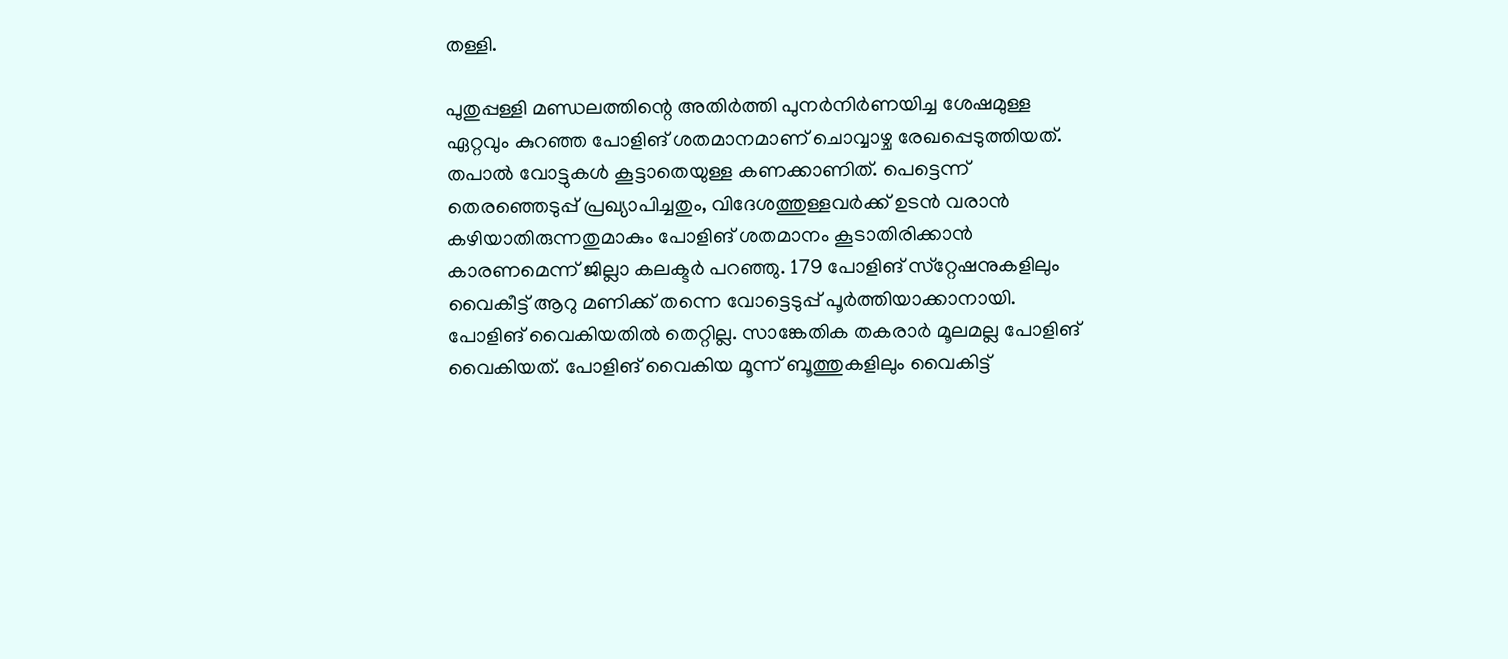തള്ളി.

പുതുപ്പള്ളി മണ്ഡലത്തിന്റെ അതിര്‍ത്തി പുനര്‍നിര്‍ണയിച്ച ശേഷമുള്ള ഏറ്റവും കുറഞ്ഞ പോളിങ് ശതമാനമാണ് ചൊവ്വാഴ്ച രേഖപ്പെടുത്തിയത്. തപാല്‍ വോട്ടുകള്‍ കൂട്ടാതെയുള്ള കണക്കാണിത്. പെട്ടെന്ന് തെരഞ്ഞെടുപ്പ് പ്രഖ്യാപിച്ചതും, വിദേശത്തുള്ളവര്‍ക്ക് ഉടന്‍ വരാന്‍ കഴിയാതിരുന്നതുമാകും പോളിങ് ശതമാനം കൂടാതിരിക്കാന്‍ കാരണമെന്ന് ജില്ലാ കലക്ടര്‍ പറഞ്ഞു. 179 പോളിങ് സ്‌റ്റേഷനുകളിലും വൈകീട്ട് ആറു മണിക്ക് തന്നെ വോട്ടെടുപ്പ് പൂര്‍ത്തിയാക്കാനായി. പോളിങ് വൈകിയതില്‍ തെറ്റില്ല. സാങ്കേതിക തകരാര്‍ മൂലമല്ല പോളിങ് വൈകിയത്. പോളിങ് വൈകിയ മൂന്ന് ബൂത്തുകളിലും വൈകിട്ട്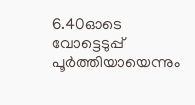6.40ഓടെ വോട്ടെടുപ്പ് പൂര്‍ത്തിയായെന്നും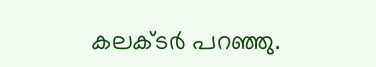കലക്ടര്‍ പറഞ്ഞു.